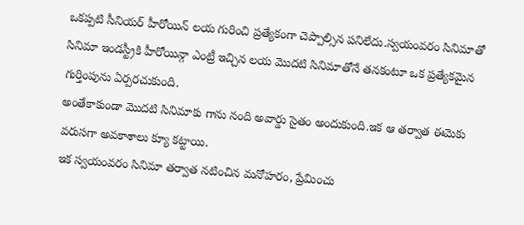ఒకప్పటి సీనియర్ హీరోయిన్ లయ గురించి ప్రత్యేకంగా చెప్పాల్సిన పనిలేదు.స్వయంవరం సినిమాతో సినిమా ఇండస్ట్రీకి హీరోయిన్గా ఎంట్రీ ఇచ్చిన లయ మొదటి సినిమాతోనే తనకంటూ ఒక ప్రత్యేకమైన గుర్తింపును ఏర్పరచుకుంది.
అంతేకాకుండా మొదటి సినిమాకు గాను నంది అవార్డు సైతం అందుకుంది.ఇక ఆ తర్వాత ఈమెకు వరుసగా అవకాశాలు క్యూ కట్టాయి.
ఇక స్వయంవరం సినిమా తర్వాత నటించిన మనోహరం, ప్రేమించు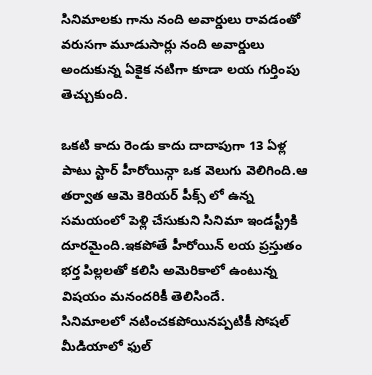సినిమాలకు గాను నంది అవార్డులు రావడంతో వరుసగా మూడుసార్లు నంది అవార్డులు అందుకున్న ఏకైక నటిగా కూడా లయ గుర్తింపు తెచ్చుకుంది.

ఒకటి కాదు రెండు కాదు దాదాపుగా 13 ఏళ్ల పాటు స్టార్ హీరోయిన్గా ఒక వెలుగు వెలిగింది.ఆ తర్వాత ఆమె కెరియర్ పీక్స్ లో ఉన్న సమయంలో పెళ్లి చేసుకుని సినిమా ఇండస్ట్రీకి దూరమైంది.ఇకపోతే హీరోయిన్ లయ ప్రస్తుతం భర్త పిల్లలతో కలిసి అమెరికాలో ఉంటున్న విషయం మనందరికీ తెలిసిందే.
సినిమాలలో నటించకపోయినప్పటికీ సోషల్ మీడియాలో ఫుల్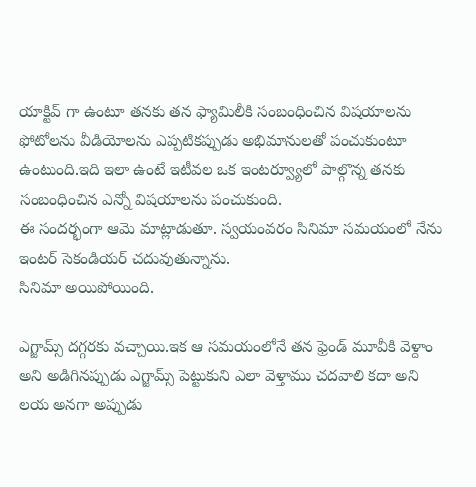యాక్టివ్ గా ఉంటూ తనకు తన ఫ్యామిలీకి సంబంధించిన విషయాలను ఫోటోలను వీడియోలను ఎప్పటికప్పుడు అభిమానులతో పంచుకుంటూ ఉంటుంది.ఇది ఇలా ఉంటే ఇటీవల ఒక ఇంటర్వ్యూలో పాల్గొన్న తనకు సంబంధించిన ఎన్నో విషయాలను పంచుకుంది.
ఈ సందర్భంగా ఆమె మాట్లాడుతూ. స్వయంవరం సినిమా సమయంలో నేను ఇంటర్ సెకండియర్ చదువుతున్నాను.
సినిమా అయిపోయింది.

ఎగ్జామ్స్ దగ్గరకు వచ్చాయి.ఇక ఆ సమయంలోనే తన ఫ్రెండ్ మూవీకి వెళ్దాం అని అడిగినప్పుడు ఎగ్జామ్స్ పెట్టుకుని ఎలా వెళ్తాము చదవాలి కదా అని లయ అనగా అప్పుడు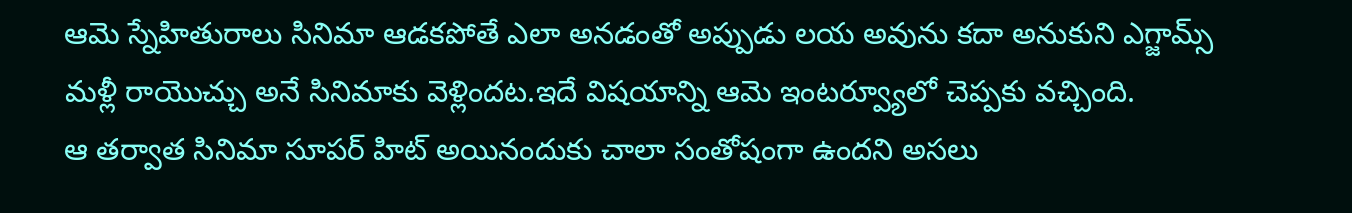ఆమె స్నేహితురాలు సినిమా ఆడకపోతే ఎలా అనడంతో అప్పుడు లయ అవును కదా అనుకుని ఎగ్జామ్స్ మళ్లీ రాయొచ్చు అనే సినిమాకు వెళ్లిందట.ఇదే విషయాన్ని ఆమె ఇంటర్వ్యూలో చెప్పకు వచ్చింది.
ఆ తర్వాత సినిమా సూపర్ హిట్ అయినందుకు చాలా సంతోషంగా ఉందని అసలు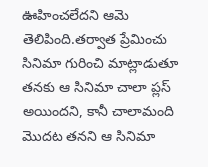ఊహించలేదని ఆమె తెలిపింది.తర్వాత ప్రేమించు సినిమా గురించి మాట్లాడుతూ తనకు ఆ సినిమా చాలా ప్లస్ అయిందని, కానీ చాలామంది మొదట తనని ఆ సినిమా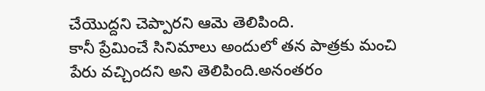చేయొద్దని చెప్పారని ఆమె తెలిపింది.
కానీ ప్రేమించే సినిమాలు అందులో తన పాత్రకు మంచి పేరు వచ్చిందని అని తెలిపింది.అనంతరం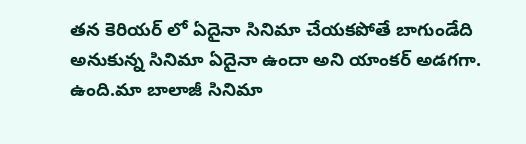తన కెరియర్ లో ఏదైనా సినిమా చేయకపోతే బాగుండేది అనుకున్న సినిమా ఏదైనా ఉందా అని యాంకర్ అడగగా.
ఉంది.మా బాలాజీ సినిమా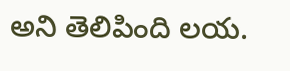అని తెలిపింది లయ.